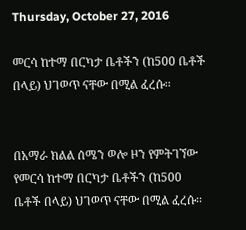Thursday, October 27, 2016

መርሳ ከተማ በርካታ ቤቶችን (ከ500 ቤቶች በላይ) ህገወጥ ናቸው በሚል ፈረሱ፡፡


በአማራ ክልል ሰሜን ወሎ ዞን የምትገኘው የመርሳ ከተማ በርካታ ቤቶችን (ከ500 ቤቶች በላይ) ህገወጥ ናቸው በሚል ፈረሱ፡፡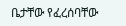ቤታቸው የፈረሰባቸው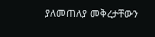ያለመጠለያ መቅረታቸውን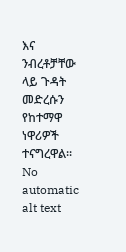እና ንብረቶቻቸው ላይ ጉዳት መድረሱን የከተማዋ ነዋሪዎች ተናግረዋል፡፡
No automatic alt text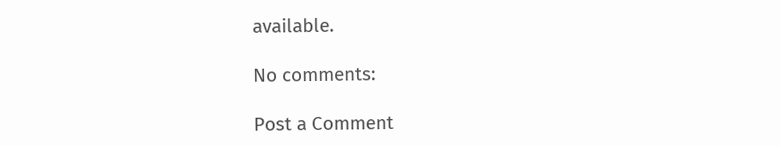available.

No comments:

Post a Comment